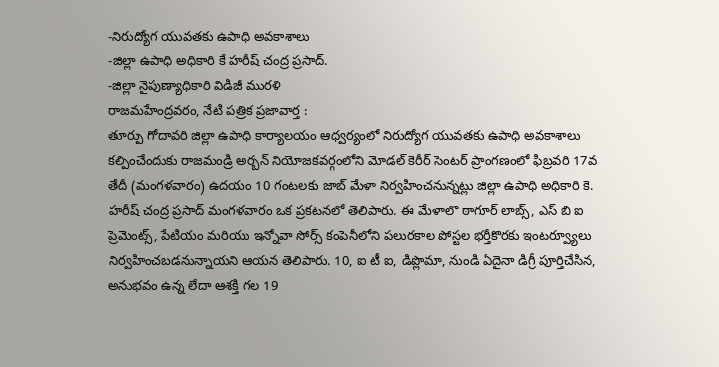-నిరుద్యోగ యువతకు ఉపాధి అవకాశాలు
-జిల్లా ఉపాధి అధికారి కే హరీష్ చంద్ర ప్రసాద్.
-జిల్లా నైపుణ్యాధికారి విడిజీ మురళి
రాజమహేంద్రవరం, నేటి పత్రిక ప్రజావార్త :
తూర్పు గోదావరి జిల్లా ఉపాధి కార్యాలయం ఆధ్వర్యంలో నిరుద్యోగ యువతకు ఉపాధి అవకాశాలు కల్పించేందుకు రాజమండ్రి అర్బన్ నియోజకవర్గంలోని మోడల్ కెరీర్ సెంటర్ ప్రాంగణంలో ఫిబ్రవరి 17వ తేదీ (మంగళవారం) ఉదయం 10 గంటలకు జాబ్ మేళా నిర్వహించనున్నట్లు జిల్లా ఉపాధి అధికారి కె. హరీష్ చంద్ర ప్రసాద్ మంగళవారం ఒక ప్రకటనలో తెలిపారు. ఈ మేళాలొ ఠాగూర్ లాబ్స్, ఎస్ బి ఐ ప్రెమెంట్స్, పేటియం మరియు ఇన్నోవా సోర్స్ కంపెనీలోని పలురకాల పోస్టల భర్తీకొరకు ఇంటర్వ్యూలు నిర్వహించబడనున్నాయని ఆయన తెలిపారు. 10, ఐ టీ ఐ, డిప్లొమా, నుండి ఏదైనా డిగ్రీ పూర్తిచేసిన, అనుభవం ఉన్న లేదా ఆశక్తి గల 19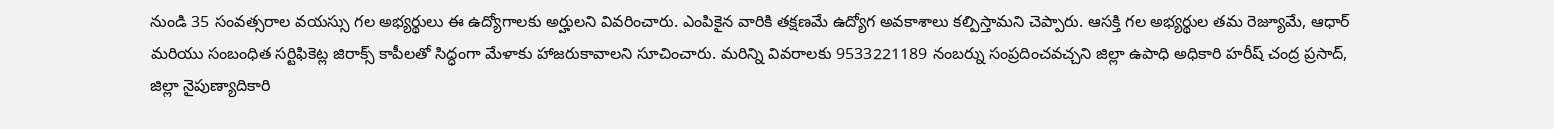నుండి 35 సంవత్సరాల వయస్సు గల అభ్యర్థులు ఈ ఉద్యోగాలకు అర్హులని వివరించారు. ఎంపికైన వారికి తక్షణమే ఉద్యోగ అవకాశాలు కల్పిస్తామని చెప్పారు. ఆసక్తి గల అభ్యర్థుల తమ రెజ్యూమే, ఆధార్ మరియు సంబంధిత సర్టిఫికెట్ల జిరాక్స్ కాపీలతో సిద్ధంగా మేళాకు హాజరుకావాలని సూచించారు. మరిన్ని వివరాలకు 9533221189 నంబర్ను సంప్రదించవచ్చని జిల్లా ఉపాధి అధికారి హరీష్ చంద్ర ప్రసాద్, జిల్లా నైపుణ్యాదికారి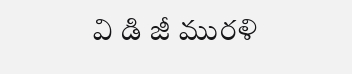వి డి జీ మురళి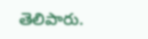తెలిపారు.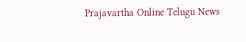Prajavartha Online Telugu News